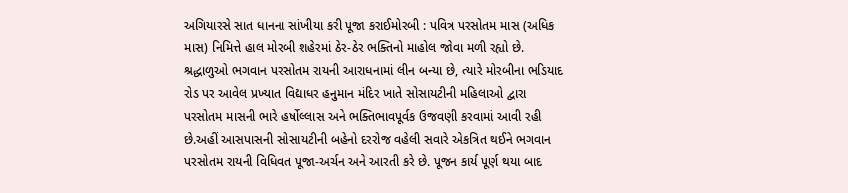અગિયારસે સાત ધાનના સાંખીયા કરી પૂજા કરાઈમોરબી : પવિત્ર પરસોતમ માસ (અધિક માસ) નિમિત્તે હાલ મોરબી શહેરમાં ઠેર-ઠેર ભક્તિનો માહોલ જોવા મળી રહ્યો છે. શ્રદ્ધાળુઓ ભગવાન પરસોતમ રાયની આરાધનામાં લીન બન્યા છે, ત્યારે મોરબીના ભડિયાદ રોડ પર આવેલ પ્રખ્યાત વિદ્યાધર હનુમાન મંદિર ખાતે સોસાયટીની મહિલાઓ દ્વારા પરસોતમ માસની ભારે હર્ષોલ્લાસ અને ભક્તિભાવપૂર્વક ઉજવણી કરવામાં આવી રહી છે.અહીં આસપાસની સોસાયટીની બહેનો દરરોજ વહેલી સવારે એકત્રિત થઈને ભગવાન પરસોતમ રાયની વિધિવત પૂજા-અર્ચન અને આરતી કરે છે. પૂજન કાર્ય પૂર્ણ થયા બાદ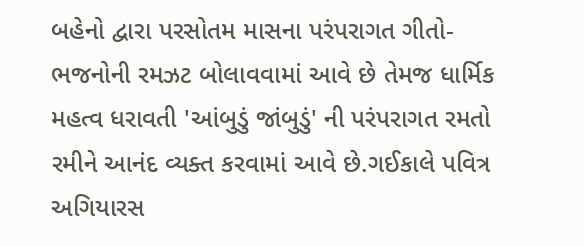બહેનો દ્વારા પરસોતમ માસના પરંપરાગત ગીતો-ભજનોની રમઝટ બોલાવવામાં આવે છે તેમજ ધાર્મિક મહત્વ ધરાવતી 'આંબુડું જાંબુડું' ની પરંપરાગત રમતો રમીને આનંદ વ્યક્ત કરવામાં આવે છે.ગઈકાલે પવિત્ર અગિયારસ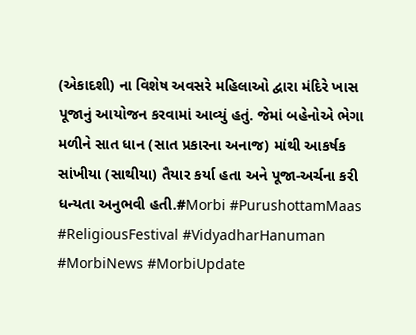(એકાદશી) ના વિશેષ અવસરે મહિલાઓ દ્વારા મંદિરે ખાસ પૂજાનું આયોજન કરવામાં આવ્યું હતું. જેમાં બહેનોએ ભેગા મળીને સાત ધાન (સાત પ્રકારના અનાજ) માંથી આકર્ષક સાંખીયા (સાથીયા) તૈયાર કર્યા હતા અને પૂજા-અર્ચના કરી ધન્યતા અનુભવી હતી.#Morbi #PurushottamMaas #ReligiousFestival #VidyadharHanuman #MorbiNews #MorbiUpdate